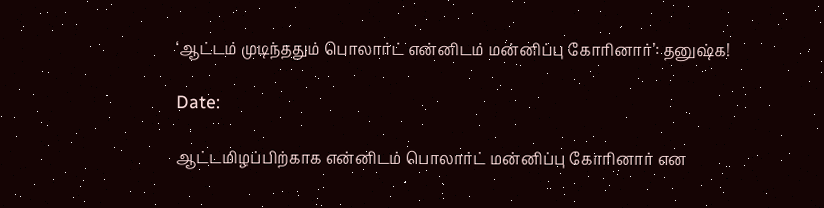‘ஆட்டம் முடிந்ததும் பொலார்ட் என்னிடம் மன்னிப்பு கோரினார்’: தனுஷ்க!

Date:

ஆட்டமிழப்பிற்காக என்னிடம் பொலார்ட் மன்னிப்பு கோரினார் என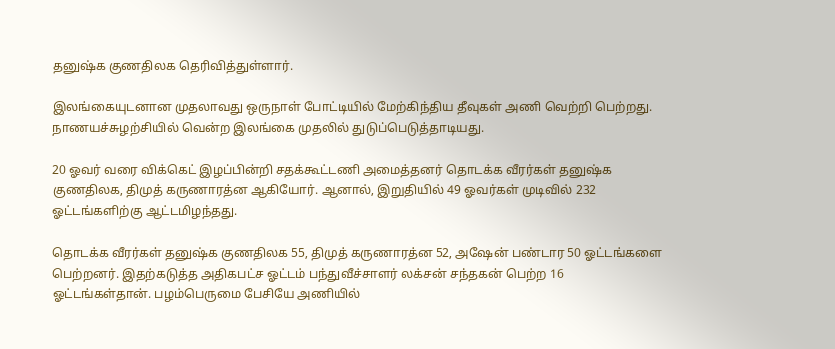தனுஷ்க குணதிலக தெரிவித்துள்ளார்.

இலங்கையுடனான முதலாவது ஒருநாள் போட்டியில் மேற்கிந்திய தீவுகள் அணி வெற்றி பெற்றது. நாணயச்சுழற்சியில் வென்ற இலங்கை முதலில் துடுப்பெடுத்தாடியது.

20 ஓவர் வரை விக்கெட் இழப்பின்றி சதக்கூட்டணி அமைத்தனர் தொடக்க வீரர்கள் தனுஷ்க குணதிலக, திமுத் கருணாரத்ன ஆகியோர். ஆனால், இறுதியில் 49 ஓவர்கள் முடிவில் 232 ஓட்டங்களிற்கு ஆட்டமிழந்தது.

தொடக்க வீரர்கள் தனுஷ்க குணதிலக 55, திமுத் கருணாரத்ன 52, அஷேன் பண்டார 50 ஓட்டங்களை பெற்றனர். இதற்கடுத்த அதிகபட்ச ஓட்டம் பந்துவீச்சாளர் லக்சன் சந்தகன் பெற்ற 16 ஓட்டங்கள்தான். பழம்பெருமை பேசியே அணியில்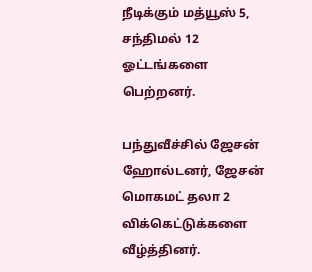நீடிக்கும் மத்யூஸ் 5, சந்திமல் 12 ஓட்டங்களை பெற்றனர்.

பந்துவீச்சில் ஜேசன் ஹோல்டனர், ஜேசன் மொகமட் தலா 2 விக்கெட்டுக்களை வீழ்த்தினர்.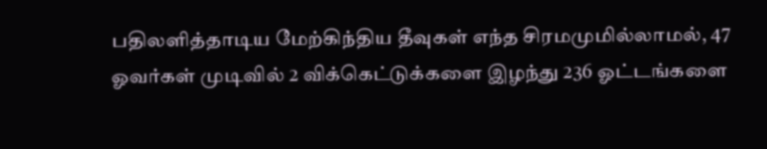பதிலளித்தாடிய மேற்கிந்திய தீவுகள் எந்த சிரமமுமில்லாமல், 47 ஓவர்கள் முடிவில் 2 விக்கெட்டுக்களை இழந்து 236 ஓட்டங்களை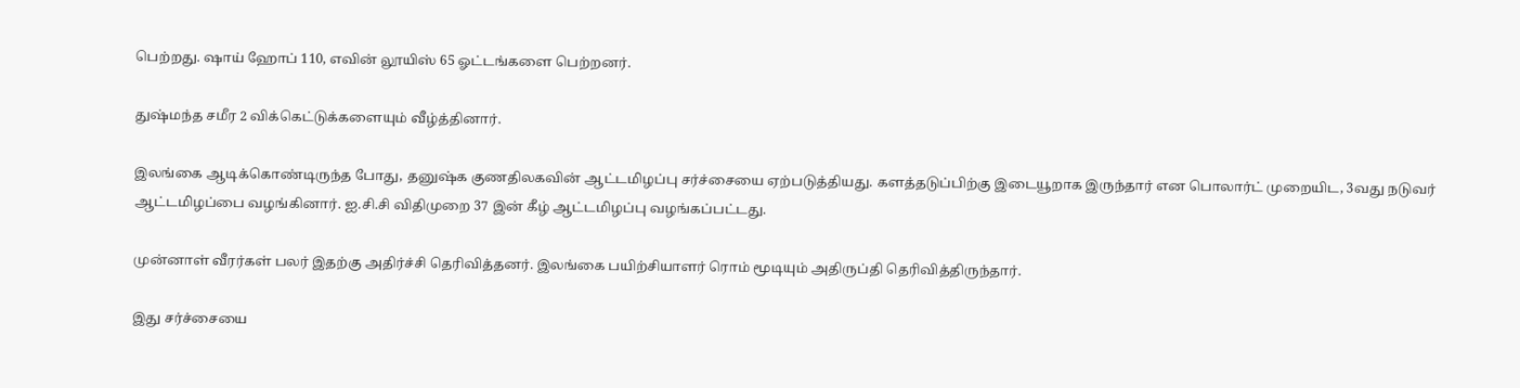பெற்றது. ஷாய் ஹோப் 110, எவின் லூயிஸ் 65 ஓட்டங்களை பெற்றனர்.

துஷ்மந்த சமீர 2 விக்கெட்டுக்களையும் வீழ்த்தினார்.

இலங்கை ஆடிக்கொண்டிருந்த போது, தனுஷ்க குணதிலகவின் ஆட்டமிழப்பு சர்ச்சையை ஏற்படுத்தியது. களத்தடுப்பிற்கு இடையூறாக இருந்தார் என பொலார்ட் முறையிட, 3வது நடுவர் ஆட்டமிழப்பை வழங்கினார். ஐ.சி.சி விதிமுறை 37 இன் கீழ் ஆட்டமிழப்பு வழங்கப்பட்டது.

முன்னாள் வீரர்கள் பலர் இதற்கு அதிர்ச்சி தெரிவித்தனர். இலங்கை பயிற்சியாளர் ரொம் மூடியும் அதிருப்தி தெரிவித்திருந்தார்.

இது சர்ச்சையை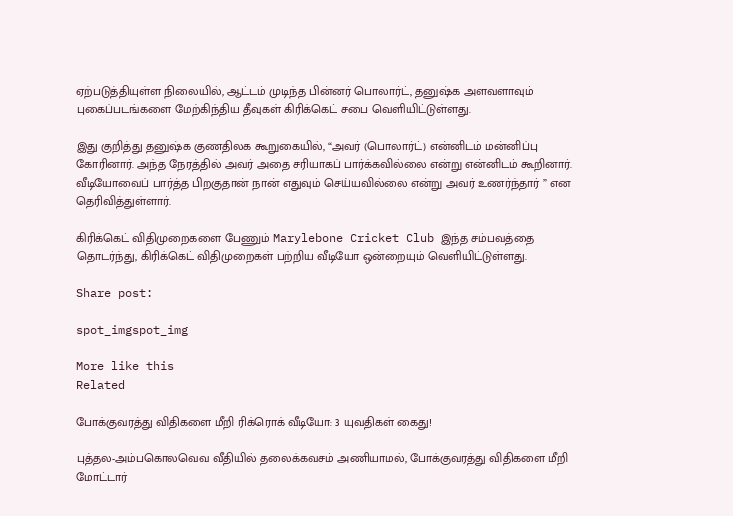ஏற்படுத்தியுள்ள நிலையில், ஆட்டம் முடிந்த பின்னர் பொலார்ட், தனுஷ்க அளவளாவும் புகைப்படங்களை மேற்கிந்திய தீவுகள் கிரிக்கெட் சபை வெளியிட்டுள்ளது.

இது குறித்து தனுஷ்க குணதிலக கூறுகையில், “அவர் (பொலார்ட்) என்னிடம் மன்னிப்பு கோரினார். அந்த நேரத்தில் அவர் அதை சரியாகப் பார்க்கவில்லை என்று என்னிடம் கூறினார். வீடியோவைப் பார்த்த பிறகுதான் நான் எதுவும் செய்யவில்லை என்று அவர் உணர்ந்தார் ” என தெரிவித்துள்ளார்.

கிரிக்கெட் விதிமுறைகளை பேணும் Marylebone Cricket Club இந்த சம்பவத்தை தொடர்ந்து, கிரிக்கெட் விதிமுறைகள் பற்றிய வீடியோ ஒன்றையும் வெளியிட்டுள்ளது.

Share post:

spot_imgspot_img

More like this
Related

போக்குவரத்து விதிகளை மீறி ரிக்ரொக் வீடியோ: 3 யுவதிகள் கைது!

புத்தல-அம்பகொலவெவ வீதியில் தலைக்கவசம் அணியாமல், போக்குவரத்து விதிகளை மீறி மோட்டார்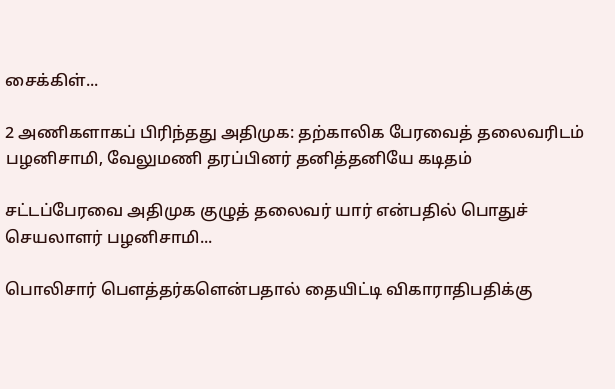சைக்கிள்...

2 அணிகளாகப் பிரிந்தது அதிமுக: தற்காலிக பேரவைத் தலைவரிடம் பழனிசாமி, வேலுமணி தரப்பினர் தனித்தனியே கடிதம்

சட்டப்பேரவை அதிமுக குழுத் தலைவர் யார் என்பதில் பொதுச் செயலாளர் பழனிசாமி...

பொலிசார் பௌத்தர்களென்பதால் தையிட்டி விகாராதிபதிக்கு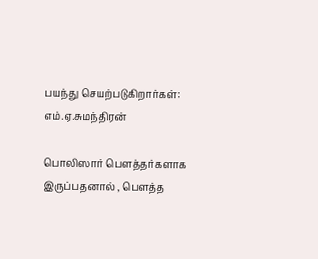பயந்து செயற்படுகிறார்கள்: எம்.ஏ.சுமந்திரன்

பொலிஸார் பௌத்தர்களாக இருப்பதனால் , பௌத்த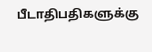பீடாதிபதிகளுக்கு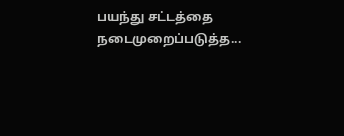பயந்து சட்டத்தை நடைமுறைப்படுத்த...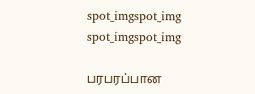spot_imgspot_img
spot_imgspot_img

பரபரப்பான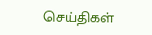செய்திகள்